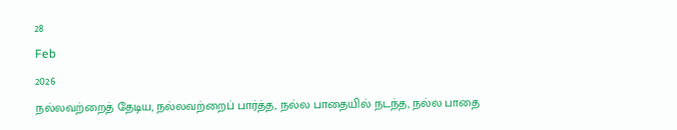28
Feb
2026
நல்லவற்றைத் தேடிய, நல்லவற்றைப் பார்த்த, நல்ல பாதையில் நடந்த, நல்ல பாதை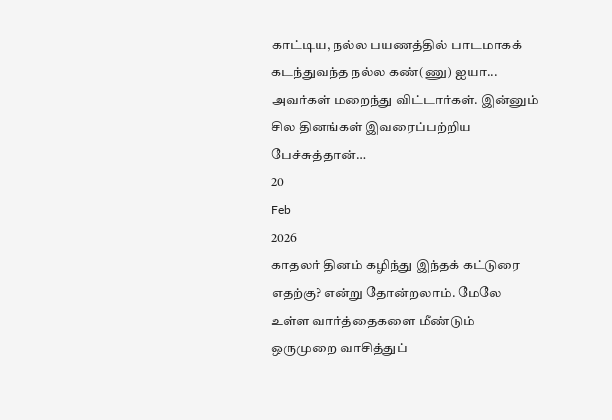காட்டிய, நல்ல பயணத்தில் பாடமாகக் கடந்துவந்த நல்ல கண்(ணு) ஐயா... அவர்கள் மறைந்து விட்டார்கள். இன்னும் சில தினங்கள் இவரைப்பற்றிய பேச்சுத்தான்…
20
Feb
2026
காதலர் தினம் கழிந்து இந்தக் கட்டுரை எதற்கு? என்று தோன்றலாம். மேலே உள்ள வார்த்தைகளை மீண்டும் ஒருமுறை வாசித்துப்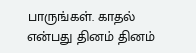பாருங்கள். காதல் என்பது தினம் தினம்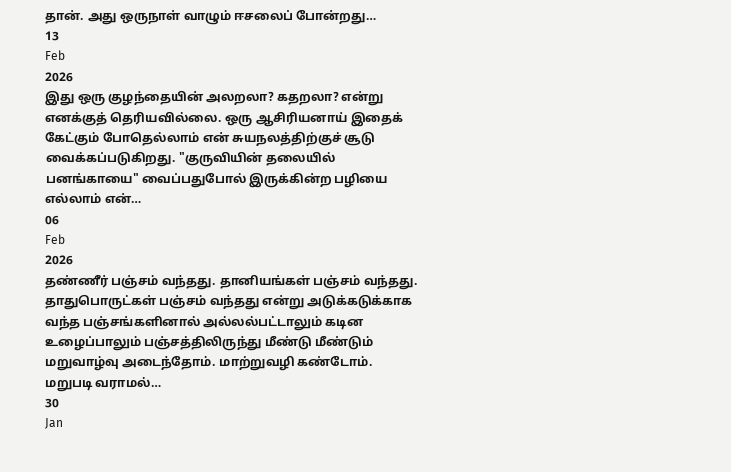தான். அது ஒருநாள் வாழும் ஈசலைப் போன்றது…
13
Feb
2026
இது ஒரு குழந்தையின் அலறலா? கதறலா? என்று எனக்குத் தெரியவில்லை. ஒரு ஆசிரியனாய் இதைக் கேட்கும் போதெல்லாம் என் சுயநலத்திற்குச் சூடு வைக்கப்படுகிறது. "குருவியின் தலையில் பனங்காயை" வைப்பதுபோல் இருக்கின்ற பழியை எல்லாம் என்…
06
Feb
2026
தண்ணீர் பஞ்சம் வந்தது. தானியங்கள் பஞ்சம் வந்தது. தாதுபொருட்கள் பஞ்சம் வந்தது என்று அடுக்கடுக்காக வந்த பஞ்சங்களினால் அல்லல்பட்டாலும் கடின உழைப்பாலும் பஞ்சத்திலிருந்து மீண்டு மீண்டும் மறுவாழ்வு அடைந்தோம். மாற்றுவழி கண்டோம். மறுபடி வராமல்…
30
Jan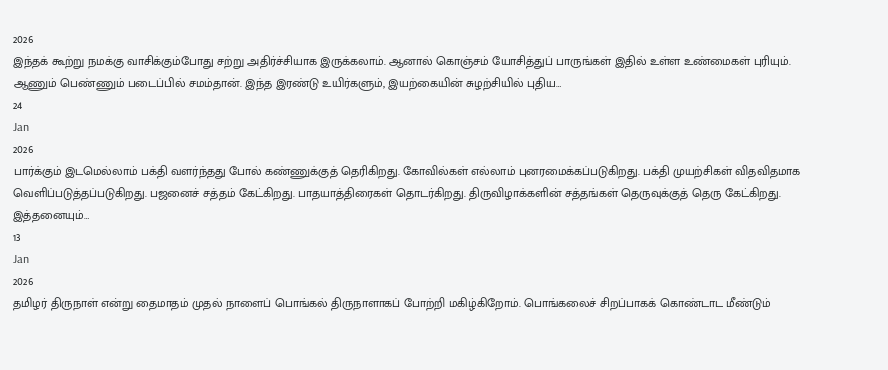2026
இந்தக் கூற்று நமக்கு வாசிக்கும்போது சற்று அதிர்ச்சியாக இருக்கலாம். ஆனால் கொஞ்சம் யோசித்துப் பாருங்கள் இதில் உள்ள உண்மைகள் புரியும். ஆணும் பெண்ணும் படைப்பில் சமம்தான். இந்த இரண்டு உயிர்களும், இயற்கையின் சுழற்சியில் புதிய…
24
Jan
2026
பார்க்கும் இடமெல்லாம் பக்தி வளர்ந்தது போல் கண்ணுக்குத் தெரிகிறது. கோவில்கள் எல்லாம் புனரமைக்கப்படுகிறது. பக்தி முயற்சிகள் விதவிதமாக வெளிப்படுத்தப்படுகிறது. பஜனைச் சத்தம் கேட்கிறது. பாதயாத்திரைகள் தொடர்கிறது. திருவிழாக்களின் சத்தங்கள் தெருவுக்குத் தெரு கேட்கிறது. இத்தனையும்…
13
Jan
2026
தமிழர் திருநாள் என்று தைமாதம் முதல் நாளைப் பொங்கல் திருநாளாகப் போற்றி மகிழ்கிறோம். பொங்கலைச் சிறப்பாகக் கொண்டாட மீண்டும்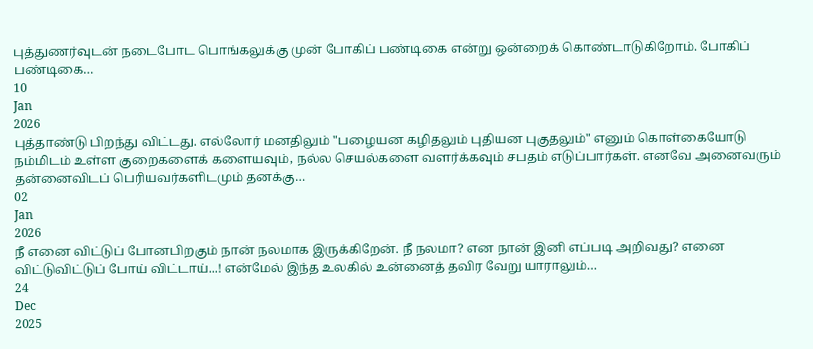புத்துணர்வுடன் நடைபோட பொங்கலுக்கு முன் போகிப் பண்டிகை என்று ஒன்றைக் கொண்டாடுகிறோம். போகிப் பண்டிகை…
10
Jan
2026
புத்தாண்டு பிறந்து விட்டது. எல்லோர் மனதிலும் "பழையன கழிதலும் புதியன புகுதலும்" எனும் கொள்கையோடு நம்மிடம் உள்ள குறைகளைக் களையவும், நல்ல செயல்களை வளர்க்கவும் சபதம் எடுப்பார்கள். எனவே அனைவரும் தன்னைவிடப் பெரியவர்களிடமும் தனக்கு…
02
Jan
2026
நீ எனை விட்டுப் போனபிறகும் நான் நலமாக இருக்கிறேன். நீ நலமா? என நான் இனி எப்படி அறிவது? எனை விட்டுவிட்டுப் போய் விட்டாய்...! என்மேல் இந்த உலகில் உன்னைத் தவிர வேறு யாராலும்…
24
Dec
2025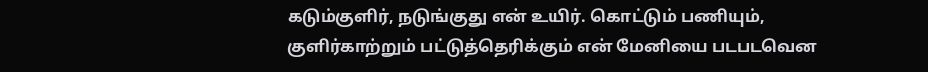கடும்குளிர், நடுங்குது என் உயிர். கொட்டும் பணியும், குளிர்காற்றும் பட்டுத்தெரிக்கும் என் மேனியை படபடவென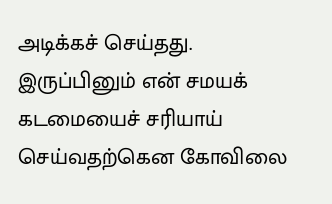அடிக்கச் செய்தது. இருப்பினும் என் சமயக் கடமையைச் சரியாய் செய்வதற்கென கோவிலை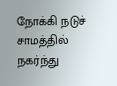நோக்கி நடுச் சாமத்தில் நகர்ந்து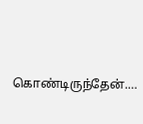கொண்டிருந்தேன்.…